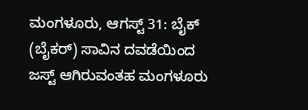ಮಂಗಳೂರು, ಆಗಸ್ಟ್ 31: ಬೈಕ್ (ಬೈಕರ್) ಸಾವಿನ ದವಡೆಯಿಂದ ಜಸ್ಟ್ ಆಗಿರುವಂತಹ ಮಂಗಳೂರು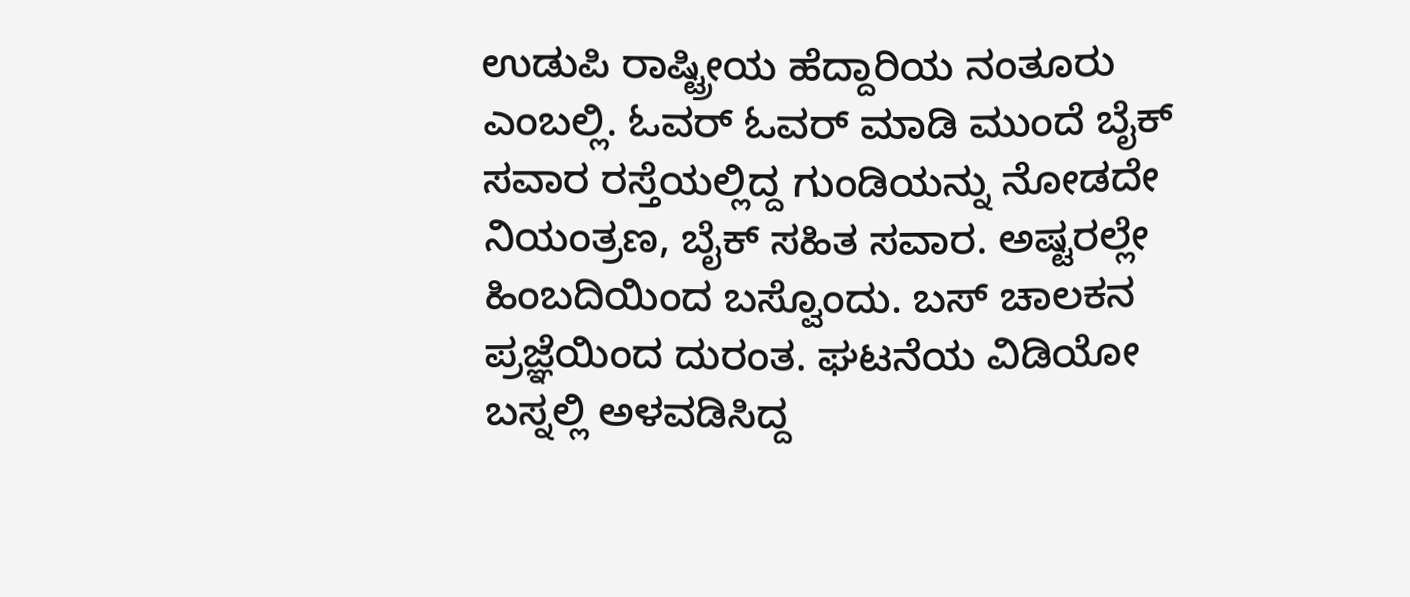ಉಡುಪಿ ರಾಷ್ಟ್ರೀಯ ಹೆದ್ದಾರಿಯ ನಂತೂರು ಎಂಬಲ್ಲಿ. ಓವರ್ ಓವರ್ ಮಾಡಿ ಮುಂದೆ ಬೈಕ್ ಸವಾರ ರಸ್ತೆಯಲ್ಲಿದ್ದ ಗುಂಡಿಯನ್ನು ನೋಡದೇ ನಿಯಂತ್ರಣ, ಬೈಕ್ ಸಹಿತ ಸವಾರ. ಅಷ್ಟರಲ್ಲೇ ಹಿಂಬದಿಯಿಂದ ಬಸ್ವೊಂದು. ಬಸ್ ಚಾಲಕನ ಪ್ರಜ್ಞೆಯಿಂದ ದುರಂತ. ಘಟನೆಯ ವಿಡಿಯೋ ಬಸ್ನಲ್ಲಿ ಅಳವಡಿಸಿದ್ದ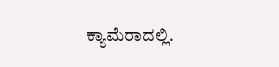ಕ್ಯಾಮೆರಾದಲ್ಲಿ.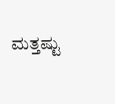ಮತ್ತಷ್ಟು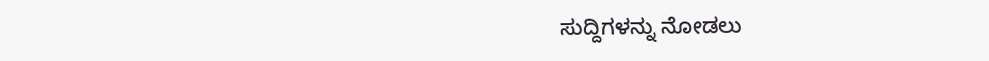ಸುದ್ದಿಗಳನ್ನು ನೋಡಲು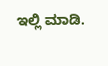ಇಲ್ಲಿ ಮಾಡಿ.